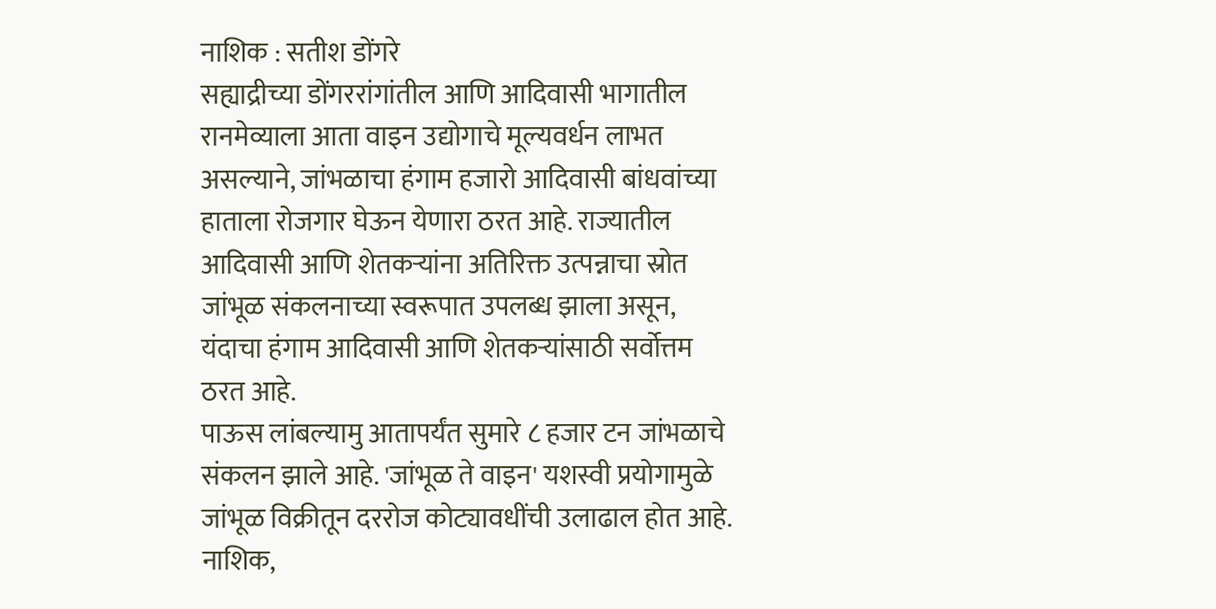नाशिक : सतीश डोंगरे
सह्याद्रीच्या डोंगररांगांतील आणि आदिवासी भागातील रानमेव्याला आता वाइन उद्योगाचे मूल्यवर्धन लाभत असल्याने, जांभळाचा हंगाम हजारो आदिवासी बांधवांच्या हाताला रोजगार घेऊन येणारा ठरत आहे. राज्यातील आदिवासी आणि शेतकऱ्यांना अतिरिक्त उत्पन्नाचा स्रोत जांभूळ संकलनाच्या स्वरूपात उपलब्ध झाला असून, यंदाचा हंगाम आदिवासी आणि शेतकऱ्यांसाठी सर्वोत्तम ठरत आहे.
पाऊस लांबल्यामु आतापर्यंत सुमारे ८ हजार टन जांभळाचे संकलन झाले आहे. 'जांभूळ ते वाइन' यशस्वी प्रयोगामुळे जांभूळ विक्रीतून दररोज कोट्यावधींची उलाढाल होत आहे. नाशिक,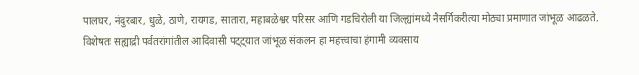पालघर, नंदुरबार, धुळे, ठाणे, रायगड, सातारा, महाबळेश्वर परिसर आणि गडचिरोली या जिल्ह्यांमध्ये नैसर्गिकरीत्या मोठ्या प्रमाणात जांभूळ आढळते.
विशेषतः सह्याद्री पर्वतरांगांतील आदिवासी पट्ट्यात जांभूळ संकलन हा महत्त्वाचा हंगामी व्यवसाय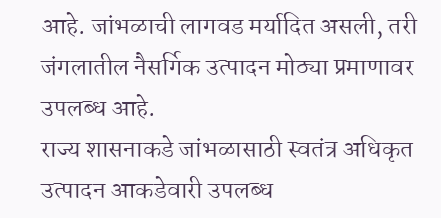आहे. जांभळाची लागवड मर्यादित असली, तरी जंगलातील नैसर्गिक उत्पादन मोठ्या प्रमाणावर उपलब्ध आहे.
राज्य शासनाकडे जांभळासाठी स्वतंत्र अधिकृत उत्पादन आकडेवारी उपलब्ध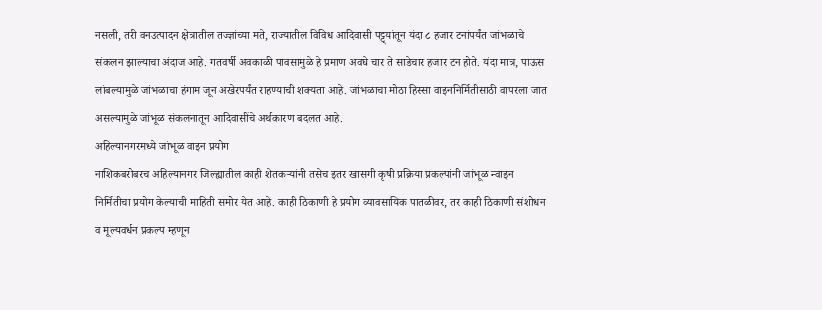नसली, तरी वनउत्पादन क्षेत्रातील तज्ज्ञांच्या मते, राज्यातील विविध आदिवासी पट्ट्यांतून यंदा ८ हजार टनांपर्यंत जांभळाचे संकलन झाल्याचा अंदाज आहे. गतवर्षी अवकाळी पावसामुळे हे प्रमाण अवघे चार ते साडेचार हजार टन होते. यंदा मात्र, पाऊस लांबल्यामुळे जांभळाचा हंगाम जून अखेरपर्यंत राहण्याची शक्यता आहे. जांभळाचा मोठा हिस्सा वाइननिर्मितीसाठी वापरला जात असल्यामुळे जांभूळ संकलनातून आदिवासींचे अर्थकारण बदलत आहे.
अहिल्यानगरमध्ये जांभूळ वाइन प्रयोग
नाशिकबरोबरच अहिल्यानगर जिल्ह्यातील काही शेतकऱ्यांनी तसेच इतर खासगी कृषी प्रक्रिया प्रकल्पांनी जांभूळ न्वाइन निर्मितीचा प्रयोग केल्याची माहिती समोर येत आहे. काही ठिकाणी हे प्रयोग व्यावसायिक पातळीवर, तर काही ठिकाणी संशोधन व मूल्यवर्धन प्रकल्प म्हणून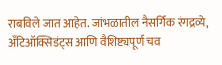राबविले जात आहेत. जांभळातील नैसर्गिक रंगद्रव्ये, अँटिऑक्सिडंट्स आणि वैशिष्ट्यपूर्ण चव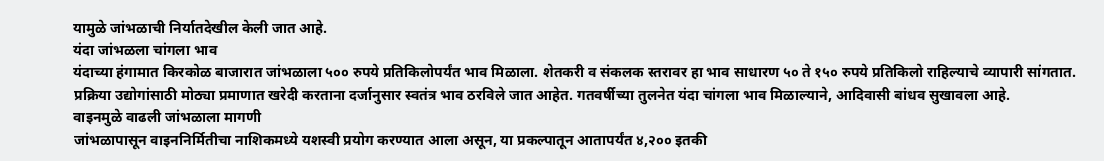यामुळे जांभळाची निर्यातदेखील केली जात आहे.
यंदा जांभळला चांगला भाव
यंदाच्या हंगामात किरकोळ बाजारात जांभळाला ५०० रुपये प्रतिकिलोपर्यंत भाव मिळाला. शेतकरी व संकलक स्तरावर हा भाव साधारण ५० ते १५० रुपये प्रतिकिलो राहिल्याचे व्यापारी सांगतात. प्रक्रिया उद्योगांसाठी मोठ्या प्रमाणात खरेदी करताना दर्जानुसार स्वतंत्र भाव ठरविले जात आहेत. गतवर्षीच्या तुलनेत यंदा चांगला भाव मिळाल्याने, आदिवासी बांधव सुखावला आहे.
वाइनमुळे वाढली जांभळाला मागणी
जांभळापासून वाइननिर्मितीचा नाशिकमध्ये यशस्वी प्रयोग करण्यात आला असून, या प्रकल्पातून आतापर्यंत ४,२०० इतकी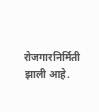रोजगारनिर्मिती झाली आहे.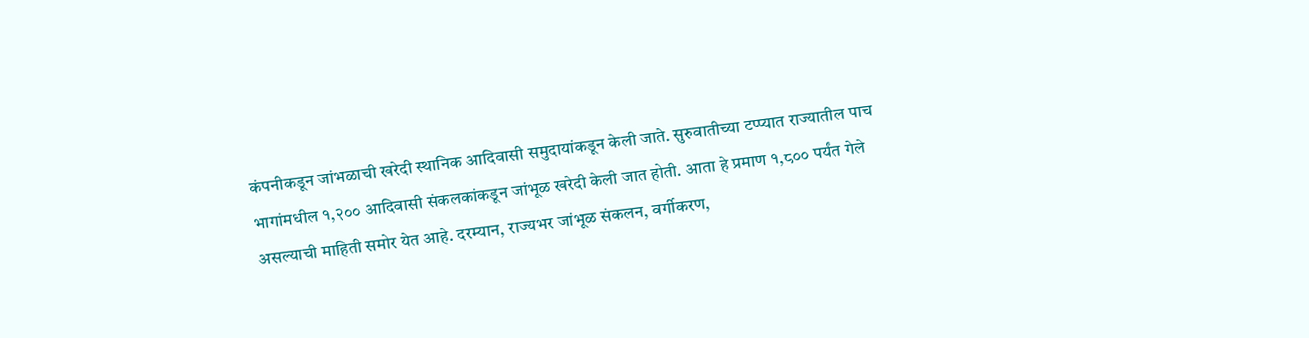कंपनीकडून जांभळाची खरेदी स्थानिक आदिवासी समुदायांकडून केली जाते. सुरुवातीच्या टप्प्यात राज्यातील पाच भागांमधील १,२०० आदिवासी संकलकांकडून जांभूळ खरेदी केली जात होती. आता हे प्रमाण १,८०० पर्यंत गेले असल्याची माहिती समोर येत आहे. दरम्यान, राज्यभर जांभूळ संकलन, वर्गीकरण,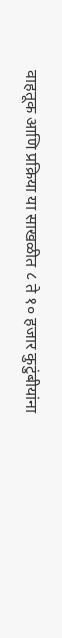वाहतूक आणि प्रक्रिया या साखळीत ८ ते १० हजार कुटुंबीयांना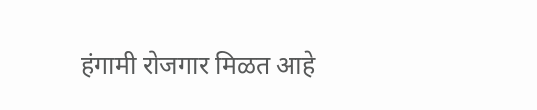हंगामी रोजगार मिळत आहे